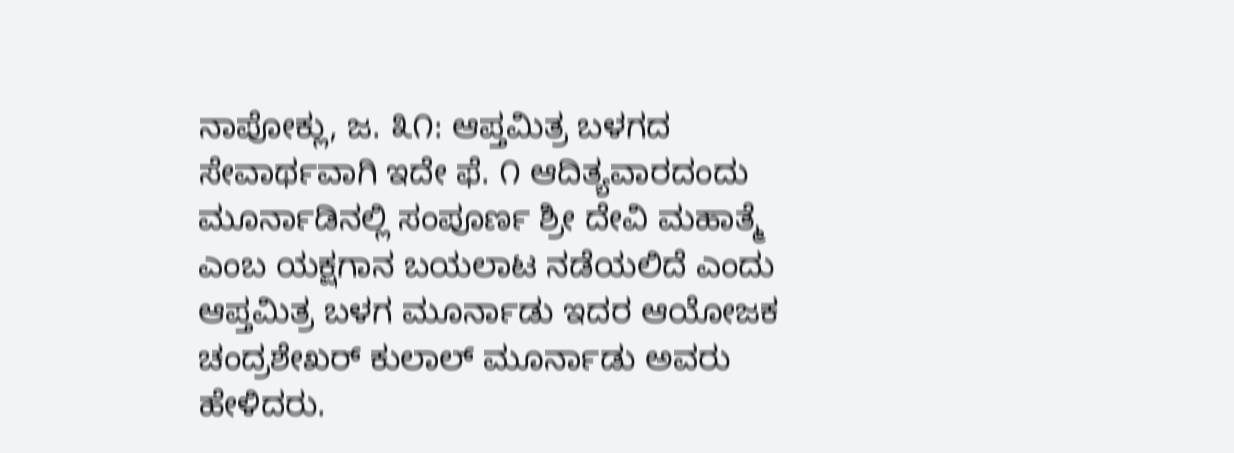ನಾಪೋಕ್ಲು, ಜ. ೩೧: ಆಪ್ತಮಿತ್ರ ಬಳಗದ ಸೇವಾರ್ಥವಾಗಿ ಇದೇ ಫೆ. ೧ ಆದಿತ್ಯವಾರದಂದು ಮೂರ್ನಾಡಿನಲ್ಲಿ ಸಂಪೂರ್ಣ ಶ್ರೀ ದೇವಿ ಮಹಾತ್ಮೆ ಎಂಬ ಯಕ್ಷಗಾನ ಬಯಲಾಟ ನಡೆಯಲಿದೆ ಎಂದು ಆಪ್ತಮಿತ್ರ ಬಳಗ ಮೂರ್ನಾಡು ಇದರ ಆಯೋಜಕ ಚಂದ್ರಶೇಖರ್ ಕುಲಾಲ್ ಮೂರ್ನಾಡು ಅವರು ಹೇಳಿದರು.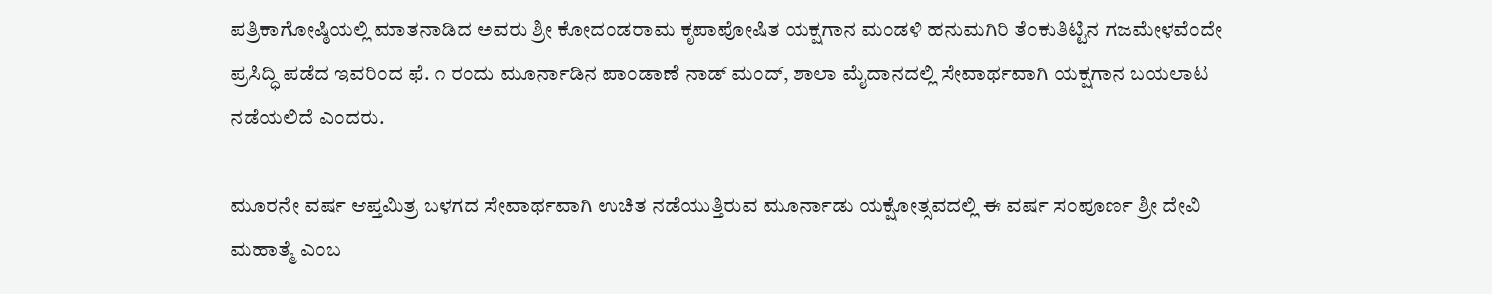ಪತ್ರಿಕಾಗೋಷ್ಠಿಯಲ್ಲಿ ಮಾತನಾಡಿದ ಅವರು ಶ್ರೀ ಕೋದಂಡರಾಮ ಕೃಪಾಪೋಷಿತ ಯಕ್ಷಗಾನ ಮಂಡಳಿ ಹನುಮಗಿರಿ ತೆಂಕುತಿಟ್ಟಿನ ಗಜಮೇಳವೆಂದೇ ಪ್ರಸಿದ್ಧಿ ಪಡೆದ ಇವರಿಂದ ಫೆ. ೧ ರಂದು ಮೂರ್ನಾಡಿನ ಪಾಂಡಾಣೆ ನಾಡ್ ಮಂದ್, ಶಾಲಾ ಮೈದಾನದಲ್ಲಿ ಸೇವಾರ್ಥವಾಗಿ ಯಕ್ಷಗಾನ ಬಯಲಾಟ ನಡೆಯಲಿದೆ ಎಂದರು.

ಮೂರನೇ ವರ್ಷ ಆಪ್ತಮಿತ್ರ ಬಳಗದ ಸೇವಾರ್ಥವಾಗಿ ಉಚಿತ ನಡೆಯುತ್ತಿರುವ ಮೂರ್ನಾಡು ಯಕ್ಷೋತ್ಸವದಲ್ಲಿ ಈ ವರ್ಷ ಸಂಪೂರ್ಣ ಶ್ರೀ ದೇವಿ ಮಹಾತ್ಮೆ ಎಂಬ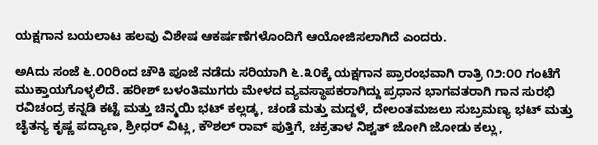ಯಕ್ಷಗಾನ ಬಯಲಾಟ ಹಲವು ವಿಶೇಷ ಆಕರ್ಷಣೆಗಳೊಂದಿಗೆ ಆಯೋಜಿಸಲಾಗಿದೆ ಎಂದರು.

ಅAದು ಸಂಜೆ ೬.೦೦ರಿಂದ ಚೌಕಿ ಪೂಜೆ ನಡೆದು ಸರಿಯಾಗಿ ೬.೩೦ಕ್ಕೆ ಯಕ್ಷಗಾನ ಪ್ರಾರಂಭವಾಗಿ ರಾತ್ರಿ ೧೨:೦೦ ಗಂಟೆಗೆ ಮುಕ್ತಾಯಗೊಳ್ಳಲಿದೆ. ಹರೀಶ್ ಬಳಂತಿಮುಗರು ಮೇಳದ ವ್ಯವಸ್ಥಾಪಕರಾಗಿದ್ದು ಪ್ರಧಾನ ಭಾಗವತರಾಗಿ ಗಾನ ಸುರಭಿ ರವಿಚಂದ್ರ ಕನ್ನಡಿ ಕಟ್ಟೆ ಮತ್ತು ಚಿನ್ಮಯಿ ಭಟ್ ಕಲ್ಲಡ್ಕ, ಚಂಡೆ ಮತ್ತು ಮದ್ದಳೆ, ದೇಲಂತಮಜಲು ಸುಬ್ರಮಣ್ಯ ಭಟ್ ಮತ್ತು ಚೈತನ್ಯ ಕೃಷ್ಣ ಪದ್ಯಾಣ, ಶ್ರೀಧರ್ ವಿಟ್ಲ, ಕೌಶಲ್ ರಾವ್ ಪುತ್ತಿಗೆ, ಚಕ್ರತಾಳ ನಿಶ್ವತ್ ಜೋಗಿ ಜೋಡು ಕಲ್ಲು,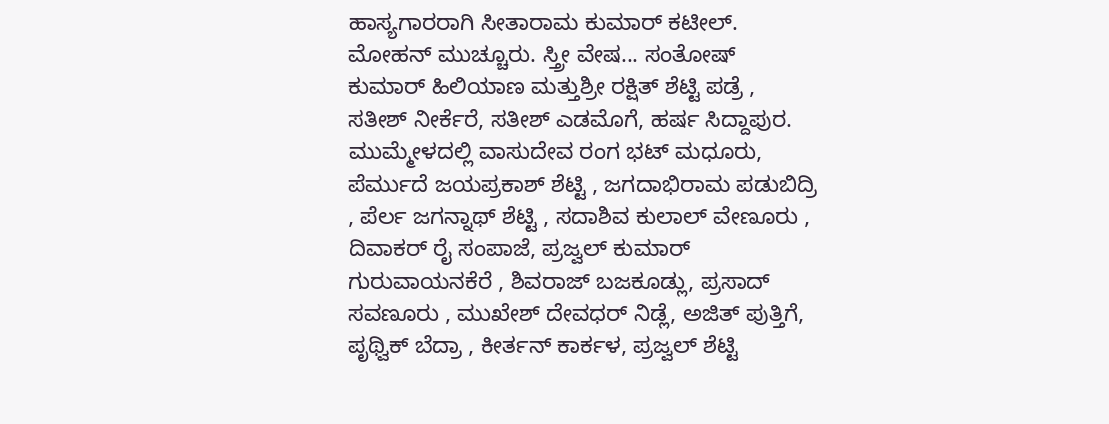ಹಾಸ್ಯಗಾರರಾಗಿ ಸೀತಾರಾಮ ಕುಮಾರ್ ಕಟೀಲ್. ಮೋಹನ್ ಮುಚ್ಚೂರು. ಸ್ತ್ರೀ ವೇಷ... ಸಂತೋಷ್ ಕುಮಾರ್ ಹಿಲಿಯಾಣ ಮತ್ತುಶ್ರೀ ರಕ್ಷಿತ್ ಶೆಟ್ಟಿ ಪಡ್ರೆ , ಸತೀಶ್ ನೀರ್ಕೆರೆ, ಸತೀಶ್ ಎಡಮೊಗೆ, ಹರ್ಷ ಸಿದ್ದಾಪುರ. ಮುಮ್ಮೇಳದಲ್ಲಿ ವಾಸುದೇವ ರಂಗ ಭಟ್ ಮಧೂರು, ಪೆರ್ಮುದೆ ಜಯಪ್ರಕಾಶ್ ಶೆಟ್ಟಿ , ಜಗದಾಭಿರಾಮ ಪಡುಬಿದ್ರಿ , ಪೆರ್ಲ ಜಗನ್ನಾಥ್ ಶೆಟ್ಟಿ , ಸದಾಶಿವ ಕುಲಾಲ್ ವೇಣೂರು , ದಿವಾಕರ್ ರೈ ಸಂಪಾಜೆ, ಪ್ರಜ್ವಲ್ ಕುಮಾರ್ ಗುರುವಾಯನಕೆರೆ , ಶಿವರಾಜ್ ಬಜಕೂಡ್ಲು, ಪ್ರಸಾದ್ ಸವಣೂರು , ಮುಖೇಶ್ ದೇವಧರ್ ನಿಡ್ಲೆ, ಅಜಿತ್ ಪುತ್ತಿಗೆ, ಪೃಥ್ವಿಕ್ ಬೆದ್ರಾ , ಕೀರ್ತನ್ ಕಾರ್ಕಳ, ಪ್ರಜ್ವಲ್ ಶೆಟ್ಟಿ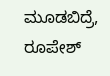ಮೂಡಬಿದ್ರೆ, ರೂಪೇಶ್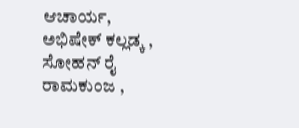ಆಚಾರ್ಯ, ಅಭಿಷೇಕ್ ಕಲ್ಲಡ್ಕ , ಸೋಹನ್ ರೈ ರಾಮಕುಂಜ ,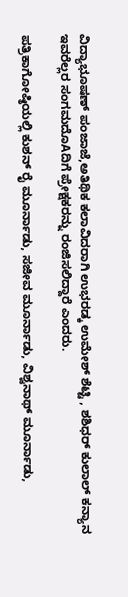ವಿದ್ಯಾಭೂಷಣ್ ಪಂಜಾಜೆ,ಅತಿಥಿಕ ಕಲಾವಿದರಾಗಿ ಉಭರಡ್ಕ ಉಮೇಶ್ ಶೆಟ್ಟಿ , ಶಶಿಧರ್ ಕುಲಾಲ್ ಕನ್ಯಾನ ಇವರೆಲ್ಲರ ಸಂಗಮದೊAದಿಗೆ ಪ್ರೇಕ್ಷಕರನ್ನು ರಂಜಿಸಲಿದ್ದಾರೆ ಎಂದರು.

ಪತ್ರಿಕಾಗೋಷ್ಠಿಯಲ್ಲಿ ಕುಶನ್ ರೈ ಮೂರ್ನಾಡು, ಸಜೀವ ಮೂರ್ನಾಡು, ವಿಶ್ವನಾಥ್ ಮೂರ್ನಾಡು,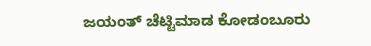ಜಯಂತ್ ಚೆಟ್ಟಿಮಾಡ ಕೋಡಂಬೂರು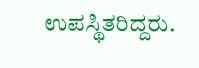ಉಪಸ್ಥಿತರಿದ್ದರು.